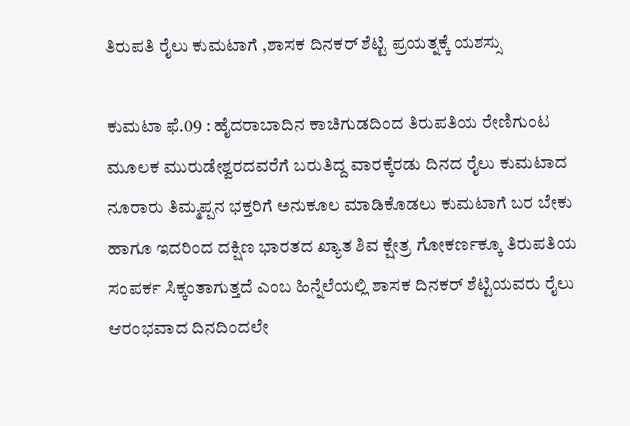ತಿರುಪತಿ ರೈಲು ಕುಮಟಾಗೆ ,ಶಾಸಕ ದಿನಕರ್ ಶೆಟ್ಟಿ ಪ್ರಯತ್ನಕ್ಕೆ ಯಶಸ್ಸು

ಕುಮಟಾ ಫೆ.09 : ಹೈದರಾಬಾದಿನ ಕಾಚಿಗುಡದಿಂದ ತಿರುಪತಿಯ ರೇಣಿಗುಂಟ ಮೂಲಕ ಮುರುಡೇಶ್ವರದವರೆಗೆ ಬರುತಿದ್ದ ವಾರಕ್ಕೆರಡು ದಿನದ ರೈಲು ಕುಮಟಾದ ನೂರಾರು ತಿಮ್ಮಪ್ಪನ ಭಕ್ತರಿಗೆ ಅನುಕೂಲ ಮಾಡಿಕೊಡಲು ಕುಮಟಾಗೆ ಬರ ಬೇಕು ಹಾಗೂ ಇದರಿಂದ ದಕ್ಷಿಣ ಭಾರತದ ಖ್ಯಾತ ಶಿವ ಕ್ಷೇತ್ರ ಗೋಕರ್ಣಕ್ಕೂ ತಿರುಪತಿಯ ಸಂಪರ್ಕ ಸಿಕ್ಕಂತಾಗುತ್ತದೆ ಎಂಬ ಹಿನ್ನೆಲೆಯಲ್ಲಿ ಶಾಸಕ ದಿನಕರ್ ಶೆಟ್ಟಿಯವರು ರೈಲು ಆರಂಭವಾದ ದಿನದಿಂದಲೇ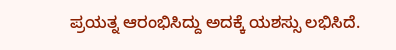ಪ್ರಯತ್ನ ಆರಂಭಿಸಿದ್ದು ಅದಕ್ಕೆ ಯಶಸ್ಸು ಲಭಿಸಿದೆ.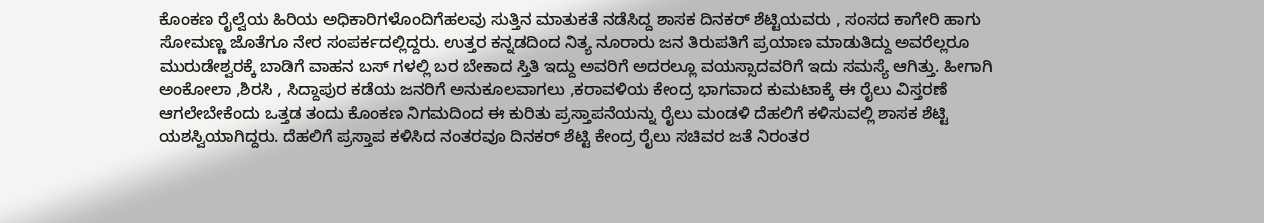ಕೊಂಕಣ ರೈಲ್ವೆಯ ಹಿರಿಯ ಅಧಿಕಾರಿಗಳೊಂದಿಗೆಹಲವು ಸುತ್ತಿನ ಮಾತುಕತೆ ನಡೆಸಿದ್ದ ಶಾಸಕ ದಿನಕರ್ ಶೆಟ್ಟಿಯವರು , ಸಂಸದ ಕಾಗೇರಿ ಹಾಗು ಸೋಮಣ್ಣ ಜೊತೆಗೂ ನೇರ ಸಂಪರ್ಕದಲ್ಲಿದ್ದರು. ಉತ್ತರ ಕನ್ನಡದಿಂದ ನಿತ್ಯ ನೂರಾರು ಜನ ತಿರುಪತಿಗೆ ಪ್ರಯಾಣ ಮಾಡುತಿದ್ದು ಅವರೆಲ್ಲರೂ ಮುರುಡೇಶ್ವರಕ್ಕೆ ಬಾಡಿಗೆ ವಾಹನ ಬಸ್ ಗಳಲ್ಲಿ ಬರ ಬೇಕಾದ ಸ್ತಿತಿ ಇದ್ದು ಅವರಿಗೆ ಅದರಲ್ಲೂ ವಯಸ್ಸಾದವರಿಗೆ ಇದು ಸಮಸ್ಯೆ ಆಗಿತ್ತು. ಹೀಗಾಗಿ ಅಂಕೋಲಾ ,ಶಿರಸಿ , ಸಿದ್ದಾಪುರ ಕಡೆಯ ಜನರಿಗೆ ಅನುಕೂಲವಾಗಲು ,ಕರಾವಳಿಯ ಕೇಂದ್ರ ಭಾಗವಾದ ಕುಮಟಾಕ್ಕೆ ಈ ರೈಲು ವಿಸ್ತರಣೆ ಆಗಲೇಬೇಕೆಂದು ಒತ್ತಡ ತಂದು ಕೊಂಕಣ ನಿಗಮದಿಂದ ಈ ಕುರಿತು ಪ್ರಸ್ತಾಪನೆಯನ್ನು ರೈಲು ಮಂಡಳಿ ದೆಹಲಿಗೆ ಕಳಿಸುವಲ್ಲಿ ಶಾಸಕ ಶೆಟ್ಟಿ ಯಶಸ್ವಿಯಾಗಿದ್ದರು. ದೆಹಲಿಗೆ ಪ್ರಸ್ತಾಪ ಕಳಿಸಿದ ನಂತರವೂ ದಿನಕರ್ ಶೆಟ್ಟಿ ಕೇಂದ್ರ ರೈಲು ಸಚಿವರ ಜತೆ ನಿರಂತರ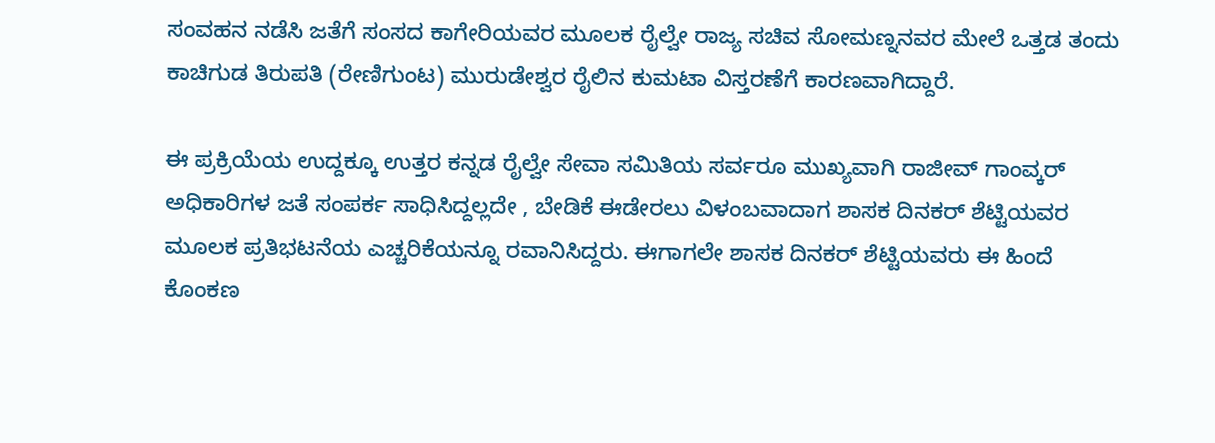ಸಂವಹನ ನಡೆಸಿ ಜತೆಗೆ ಸಂಸದ ಕಾಗೇರಿಯವರ ಮೂಲಕ ರೈಲ್ವೇ ರಾಜ್ಯ ಸಚಿವ ಸೋಮಣ್ನನವರ ಮೇಲೆ ಒತ್ತಡ ತಂದು ಕಾಚಿಗುಡ ತಿರುಪತಿ (ರೇಣಿಗುಂಟ) ಮುರುಡೇಶ್ವರ ರೈಲಿನ ಕುಮಟಾ ವಿಸ್ತರಣೆಗೆ ಕಾರಣವಾಗಿದ್ದಾರೆ.

ಈ ಪ್ರಕ್ರಿಯೆಯ ಉದ್ದಕ್ಕೂ ಉತ್ತರ ಕನ್ನಡ ರೈಲ್ವೇ ಸೇವಾ ಸಮಿತಿಯ ಸರ್ವರೂ ಮುಖ್ಯವಾಗಿ ರಾಜೀವ್ ಗಾಂವ್ಕರ್ ಅಧಿಕಾರಿಗಳ ಜತೆ ಸಂಪರ್ಕ ಸಾಧಿಸಿದ್ದಲ್ಲದೇ , ಬೇಡಿಕೆ ಈಡೇರಲು ವಿಳಂಬವಾದಾಗ ಶಾಸಕ ದಿನಕರ್ ಶೆಟ್ಟಿಯವರ ಮೂಲಕ ಪ್ರತಿಭಟನೆಯ ಎಚ್ಚರಿಕೆಯನ್ನೂ ರವಾನಿಸಿದ್ದರು. ಈಗಾಗಲೇ ಶಾಸಕ ದಿನಕರ್ ಶೆಟ್ಟಿಯವರು ಈ ಹಿಂದೆ ಕೊಂಕಣ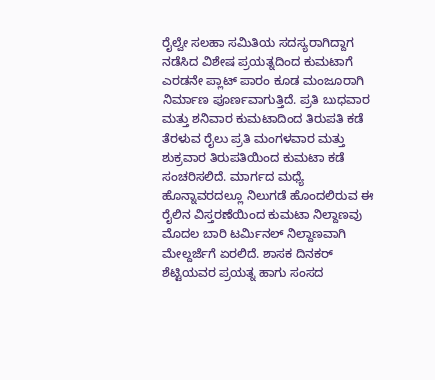ರೈಲ್ವೇ ಸಲಹಾ ಸಮಿತಿಯ ಸದಸ್ಯರಾಗಿದ್ದಾಗ ನಡೆಸಿದ ವಿಶೇಷ ಪ್ರಯತ್ನದಿಂದ ಕುಮಟಾಗೆ ಎರಡನೇ ಪ್ಲಾಟ್ ಪಾರಂ ಕೂಡ ಮಂಜೂರಾಗಿ ನಿರ್ಮಾಣ ಪೂರ್ಣವಾಗುತ್ತಿದೆ. ಪ್ರತಿ ಬುಧವಾರ ಮತ್ತು ಶನಿವಾರ ಕುಮಟಾದಿಂದ ತಿರುಪತಿ ಕಡೆ ತೆರಳುವ ರೈಲು ಪ್ರತಿ ಮಂಗಳವಾರ ಮತ್ತು ಶುಕ್ರವಾರ ತಿರುಪತಿಯಿಂದ ಕುಮಟಾ ಕಡೆ ಸಂಚರಿಸಲಿದೆ. ಮಾರ್ಗದ ಮಧ್ಯೆ ಹೊನ್ನಾವರದಲ್ಲೂ ನಿಲುಗಡೆ ಹೊಂದಲಿರುವ ಈ ರೈಲಿನ ವಿಸ್ತರಣೆಯಿಂದ ಕುಮಟಾ ನಿಲ್ದಾಣವು ಮೊದಲ ಬಾರಿ ಟರ್ಮಿನಲ್ ನಿಲ್ದಾಣವಾಗಿ ಮೇಲ್ದರ್ಜೆಗೆ ಏರಲಿದೆ. ಶಾಸಕ ದಿನಕರ್ ಶೆಟ್ಟಿಯವರ ಪ್ರಯತ್ನ ಹಾಗು ಸಂಸದ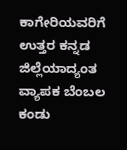ಕಾಗೇರಿಯವರಿಗೆ ಉತ್ತರ ಕನ್ನಡ ಜಿಲ್ಲೆಯಾದ್ಯಂತ ವ್ಯಾಪಕ ಬೆಂಬಲ ಕಂಡು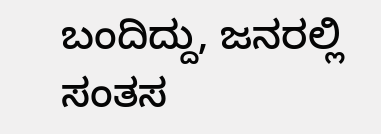ಬಂದಿದ್ದು, ಜನರಲ್ಲಿ ಸಂತಸ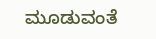ಮೂಡುವಂತೆ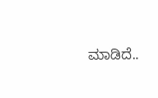ಮಾಡಿದೆ..